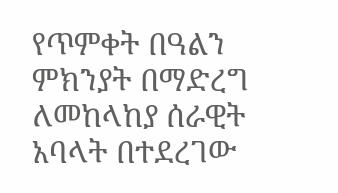የጥምቀት በዓልን ምክንያት በማድረግ ለመከላከያ ሰራዊት አባላት በተደረገው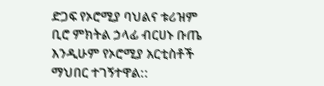ድጋፍ የኦሮሚያ ባህልና ቱሪዝም ቢሮ ምክትል ኃላፊ ብርሀኑ ቡጤ እንዲሁም የኦሮሚያ አርቲስቶች ማህበር ተገኝተዋል::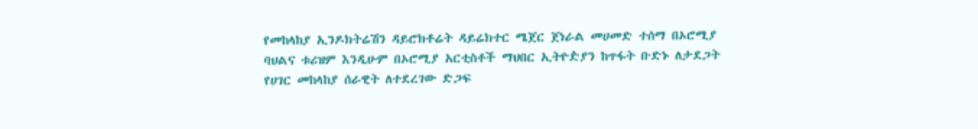የመከላከያ ኢንዶክትሬሽን ዳይሮክቶሬት ዳይሬክተር ሜጀር ጀነራል መሀመድ ተሰማ በኦሮሚያ ባህልና ቱሪዝም እንዲሁም በኦሮሚያ አርቲስቶች ማህበር ኢትዮዽያን ከጥፋት ቡድኑ ለታደጋት የሀገር መከላከያ ሰራዊት ለተደረገው ድጋፍ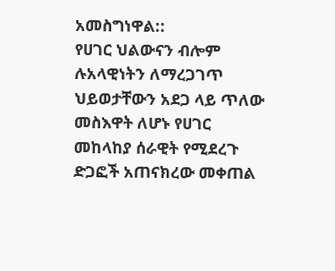አመስግነዋል::
የሀገር ህልውናን ብሎም ሉአላዊነትን ለማረጋገጥ ህይወታቸውን አደጋ ላይ ጥለው መስእዋት ለሆኑ የሀገር መከላከያ ሰራዊት የሚደረጉ ድጋፎች አጠናክረው መቀጠል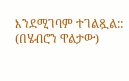እንደሚገባም ተገልጿል::
(በሄብሮን ዋልታው)